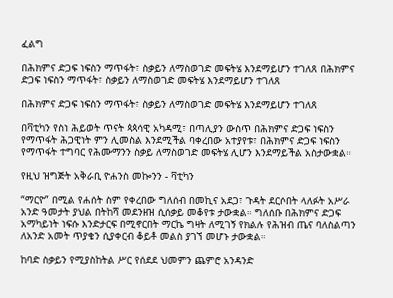ፈልግ

በሕክምና ድጋፍ ነፍስን ማጥፋት፣ ስቃይን ለማስወገድ መፍትሄ እንደማይሆን ተገለጸ በሕክምና ድጋፍ ነፍስን ማጥፋት፣ ስቃይን ለማስወገድ መፍትሄ እንደማይሆን ተገለጸ

በሕክምና ድጋፍ ነፍስን ማጥፋት፣ ስቃይን ለማስወገድ መፍትሄ እንደማይሆን ተገለጸ

በቫቲካን የስነ ሕይወት ጥናት ጳጳሳዊ አካዳሚ፣ በጣሊያን ውስጥ በሕክምና ድጋፍ ነፍስን የማጥፋት ሕጋዊነት ምን ሊመስል እንደሚችል ባቀረበው አተያየቱ፣ በሕክምና ድጋፍ ነፍስን የማጥፋት ተግባር የሕሙማንን ስቃይ ለማስወገድ መፍትሄ ሊሆን እንደማይችል አስታውቋል።

የዚህ ዝግጅት አቅራቢ ዮሐንስ መኰንን - ቫቲካን

“ማርዮ” በሚል የሐሰት ስም የቀረበው ግለሰብ በመኪና አደጋ፣ ጉዳት ደርሶበት ላለፉት አሥራ አንድ ዓመታት ያህል በትከሻ መደንዘዝ ሲሰቃይ መቆየቱ ታውቋል። ግለሰቡ በሕክምና ድጋፍ አማካይነት ነፍሱ እንድታርፍ በሚኖርበት ማርኬ ግዛት ለሚገኝ የክልሉ የሕዝብ ጤና ባለስልጣን ለአንድ አመት ጥያቄን ሲያቀርብ ቆይቶ መልስ ያገኘ መሆኑ ታውቋል።

ከባድ ስቃይን የሚያስከትል ሥር የሰደደ ህመምን ጨምሮ አንዳንድ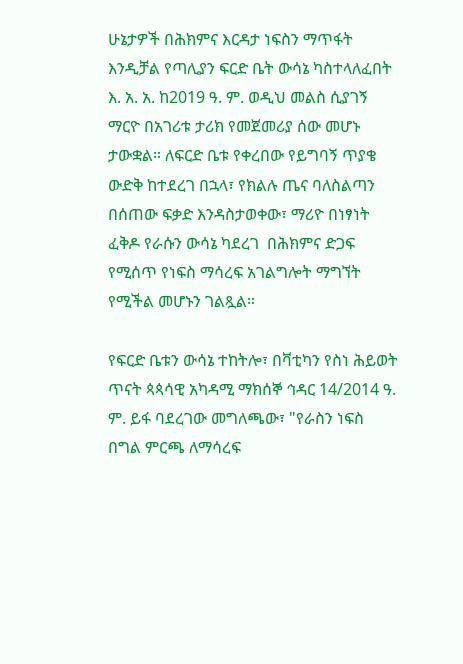ሁኔታዎች በሕክምና እርዳታ ነፍስን ማጥፋት እንዲቻል የጣሊያን ፍርድ ቤት ውሳኔ ካስተላለፈበት እ. አ. አ. ከ2019 ዓ. ም. ወዲህ መልስ ሲያገኝ ማርዮ በአገሪቱ ታሪክ የመጀመሪያ ሰው መሆኑ ታውቋል። ለፍርድ ቤቱ የቀረበው የይግባኝ ጥያቄ ውድቅ ከተደረገ በኋላ፣ የክልሉ ጤና ባለስልጣን በሰጠው ፍቃድ እንዳስታወቀው፣ ማሪዮ በነፃነት ፈቅዶ የራሱን ውሳኔ ካደረገ  በሕክምና ድጋፍ የሚሰጥ የነፍስ ማሳረፍ አገልግሎት ማግኘት የሚችል መሆኑን ገልጿል።

የፍርድ ቤቱን ውሳኔ ተከትሎ፣ በቫቲካን የስነ ሕይወት ጥናት ጳጳሳዊ አካዳሚ ማክሰኞ ኅዳር 14/2014 ዓ. ም. ይፋ ባደረገው መግለጫው፣ "የራስን ነፍስ በግል ምርጫ ለማሳረፍ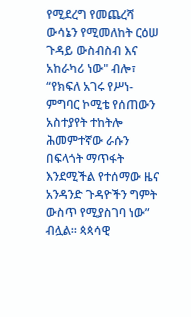የሚደረግ የመጨረሻ ውሳኔን የሚመለከት ርዕሠ ጉዳይ ውስብስብ እና አከራካሪ ነው" ብሎ፣ “የክፍለ አገሩ የሥነ-ምግባር ኮሚቴ የሰጠውን አስተያየት ተከትሎ ሕመምተኛው ራሱን በፍላጎት ማጥፋት እንደሚችል የተሰማው ዜና አንዳንድ ጉዳዮችን ግምት ውስጥ የሚያስገባ ነው” ብሏል። ጳጳሳዊ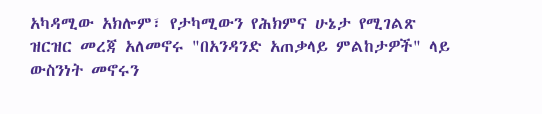አካዳሚው አክሎም፣ የታካሚውን የሕክምና ሁኔታ የሚገልጽ ዝርዝር መረጃ አለመኖሩ "በአንዳንድ አጠቃላይ ምልከታዎች" ላይ ውስንነት መኖሩን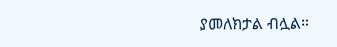ያመለክታል ብሏል።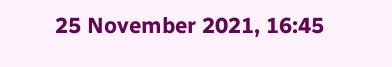25 November 2021, 16:45